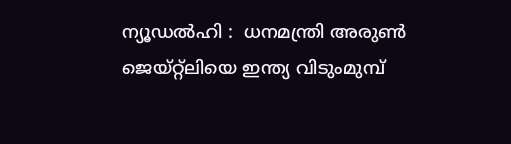ന്യൂഡല്‍ഹി :  ധനമന്ത്രി അരുണ്‍ ജെയ്റ്റ്‌ലിയെ ഇന്ത്യ വിടുംമുമ്പ്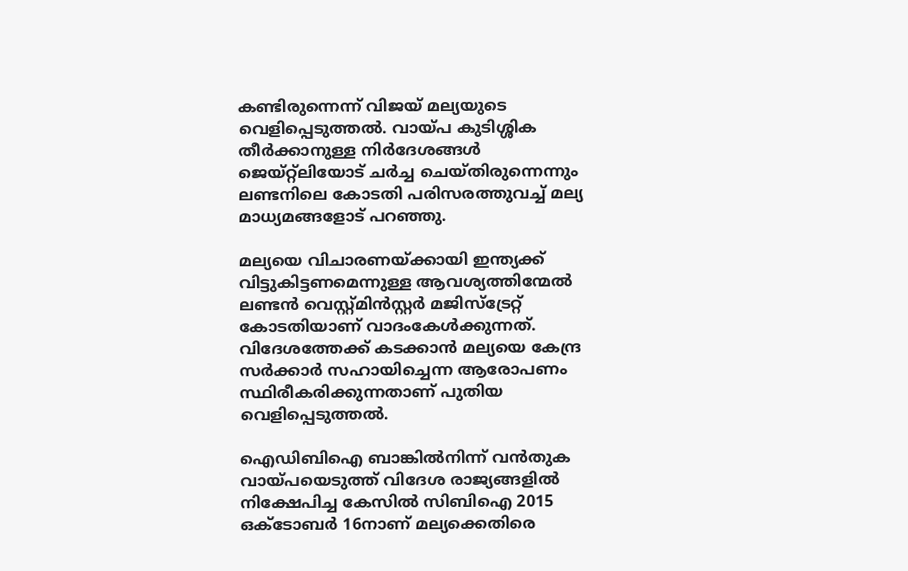കണ്ടിരുന്നെന്ന് വിജയ് മല്യയുടെ വെളിപ്പെടുത്തല്‍. വായ്പ കുടിശ്ശിക തീര്‍ക്കാനുള്ള നിര്‍ദേശങ്ങള്‍ ജെയ്റ്റ്‌ലിയോട് ചര്‍ച്ച ചെയ്തിരുന്നെന്നും ലണ്ടനിലെ കോടതി പരിസരത്തുവച്ച് മല്യ മാധ്യമങ്ങളോട് പറഞ്ഞു.

മല്യയെ വിചാരണയ്ക്കായി ഇന്ത്യക്ക് വിട്ടുകിട്ടണമെന്നുള്ള ആവശ്യത്തിന്മേല്‍ ലണ്ടന്‍ വെസ്റ്റ്മിന്‍സ്റ്റര്‍ മജിസ്‌ട്രേറ്റ് കോടതിയാണ് വാദംകേള്‍ക്കുന്നത്. വിദേശത്തേക്ക് കടക്കാന്‍ മല്യയെ കേന്ദ്ര സര്‍ക്കാര്‍ സഹായിച്ചെന്ന ആരോപണം സ്ഥിരീകരിക്കുന്നതാണ് പുതിയ വെളിപ്പെടുത്തല്‍.

ഐഡിബിഐ ബാങ്കില്‍നിന്ന് വന്‍തുക വായ്പയെടുത്ത് വിദേശ രാജ്യങ്ങളില്‍ നിക്ഷേപിച്ച കേസില്‍ സിബിഐ 2015 ഒക്ടോബര്‍ 16നാണ് മല്യക്കെതിരെ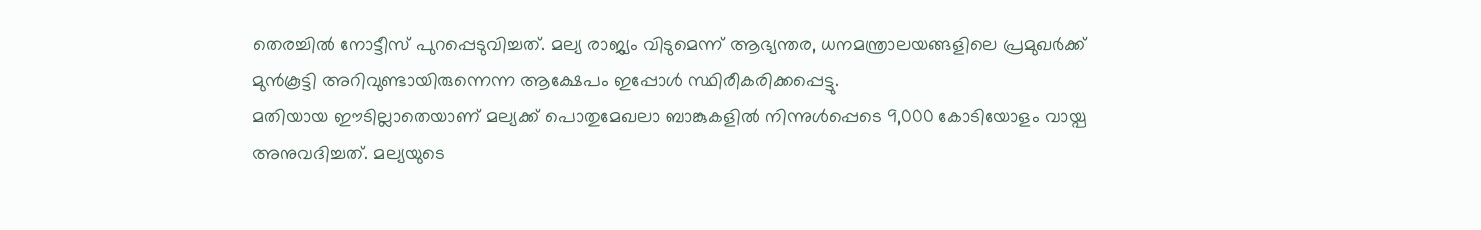തെരച്ചില്‍ നോട്ടീസ് പുറപ്പെടുവിച്ചത്. മല്യ രാജ്യം വിടുമെന്ന് ആഭ്യന്തര, ധനമന്ത്രാലയങ്ങളിലെ പ്രമുഖര്‍ക്ക് മുന്‍കൂട്ടി അറിവുണ്ടായിരുന്നെന്ന ആക്ഷേപം ഇപ്പോള്‍ സ്ഥിരീകരിക്കപ്പെട്ടു.
മതിയായ ഈടില്ലാതെയാണ് മല്യക്ക് പൊതുമേഖലാ ബാങ്കുകളില്‍ നിന്നുള്‍പ്പെടെ 9,000 കോടിയോളം വായ്പ അനുവദിച്ചത്. മല്യയുടെ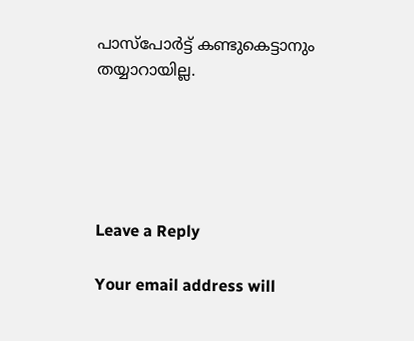പാസ്‌പോര്‍ട്ട് കണ്ടുകെട്ടാനും തയ്യാറായില്ല.





Leave a Reply

Your email address will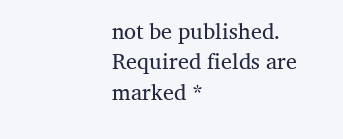not be published. Required fields are marked *